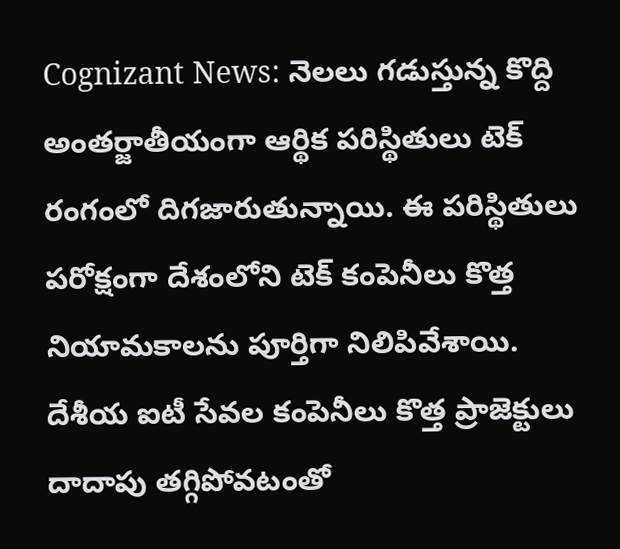Cognizant News: నెలలు గడుస్తున్న కొద్ది అంతర్జాతీయంగా ఆర్థిక పరిస్థితులు టెక్ రంగంలో దిగజారుతున్నాయి. ఈ పరిస్థితులు పరోక్షంగా దేశంలోని టెక్ కంపెనీలు కొత్త నియామకాలను పూర్తిగా నిలిపివేశాయి.
దేశీయ ఐటీ సేవల కంపెనీలు కొత్త ప్రాజెక్టులు దాదాపు తగ్గిపోవటంతో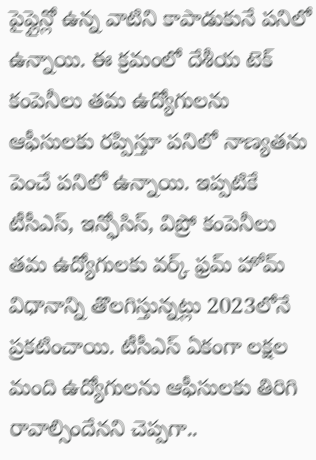పైప్లైన్లో ఉన్న వాటిని కాపాడుకునే పనిలో ఉన్నాయి. ఈ క్రమంలో దేశీయ టెక్ కంపెనీలు తమ ఉద్యోగులను ఆఫీసులకు రప్పిస్తూ పనిలో నాణ్యతను పెంచే పనిలో ఉన్నాయి. ఇప్పటికే టీసీఎస్, ఇన్ఫోసిస్, విప్రో కంపెనీలు తమ ఉద్యోగులకు వర్క్ ఫ్రమ్ హోమ్ విధానాన్ని తొలగిస్తున్నట్లు 2023లోనే ప్రకటించాయి. టీసీఎస్ ఏకంగా లక్షల మంది ఉద్యోగులను ఆఫీసులకు తిరిగి రావాల్సిందేనని చెప్పగా..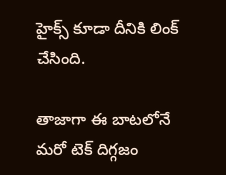హైక్స్ కూడా దీనికి లింక్ చేసింది.

తాజాగా ఈ బాటలోనే మరో టెక్ దిగ్గజం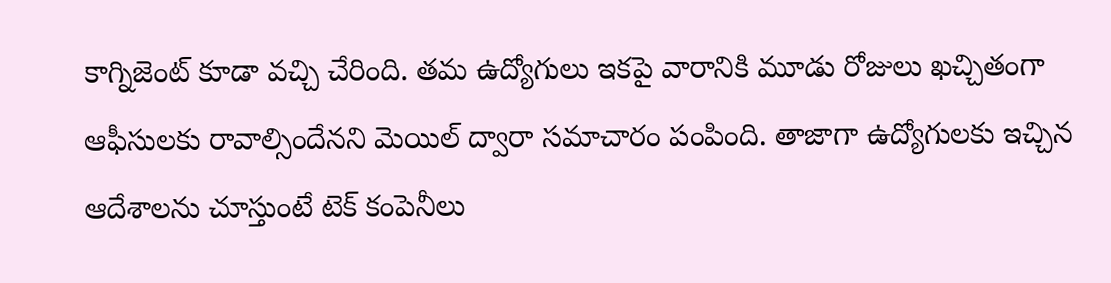కాగ్నిజెంట్ కూడా వచ్చి చేరింది. తమ ఉద్యోగులు ఇకపై వారానికి మూడు రోజులు ఖచ్చితంగా ఆఫీసులకు రావాల్సిందేనని మెయిల్ ద్వారా సమాచారం పంపింది. తాజాగా ఉద్యోగులకు ఇచ్చిన ఆదేశాలను చూస్తుంటే టెక్ కంపెనీలు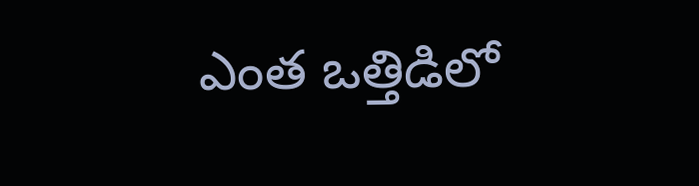ఎంత ఒత్తిడిలో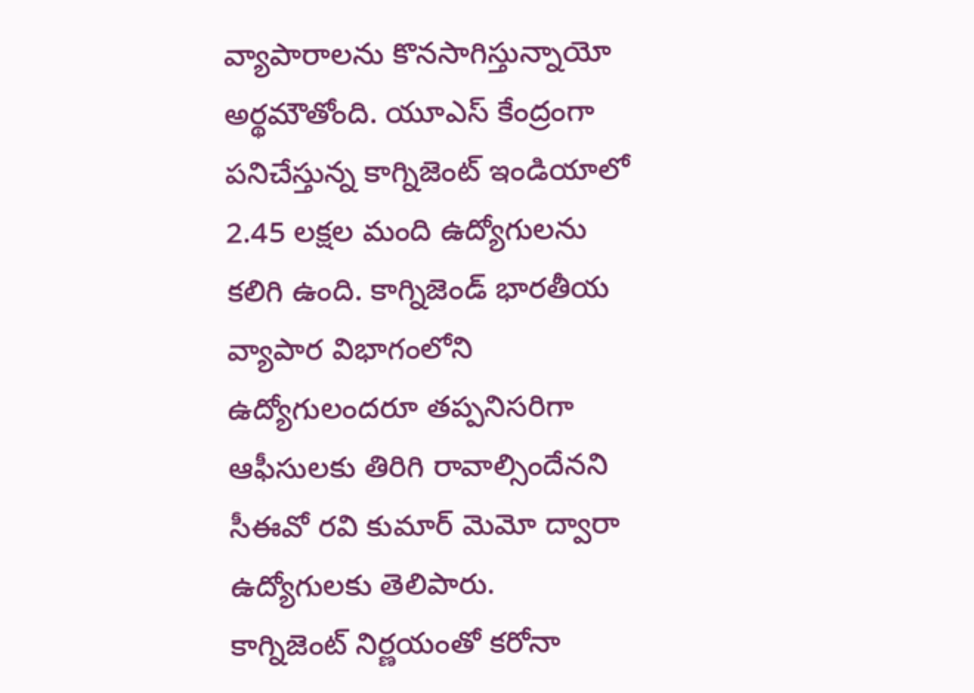వ్యాపారాలను కొనసాగిస్తున్నాయో అర్థమౌతోంది. యూఎస్ కేంద్రంగా పనిచేస్తున్న కాగ్నిజెంట్ ఇండియాలో 2.45 లక్షల మంది ఉద్యోగులను కలిగి ఉంది. కాగ్నిజెండ్ భారతీయ వ్యాపార విభాగంలోని ఉద్యోగులందరూ తప్పనిసరిగా ఆఫీసులకు తిరిగి రావాల్సిందేనని సీఈవో రవి కుమార్ మెమో ద్వారా ఉద్యోగులకు తెలిపారు.
కాగ్నిజెంట్ నిర్ణయంతో కరోనా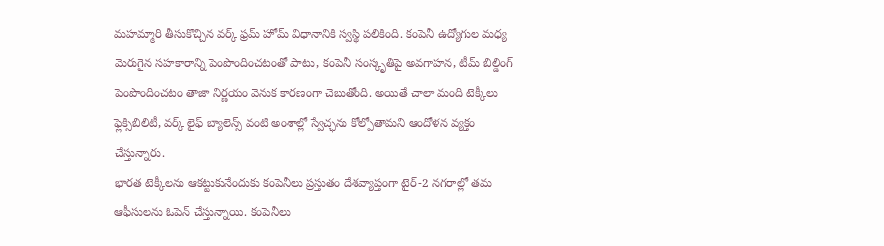మహమ్మారి తీసుకొచ్చిన వర్క్ ఫ్రమ్ హోమ్ విధానానికి స్వస్థి పలికింది. కంపెనీ ఉద్యోగుల మధ్య మెరుగైన సహకారాన్ని పెంపొందించటంతో పాటు, కంపెనీ సంస్కృతిపై అవగాహన, టీమ్ బిల్డింగ్ పెంపొందించటం తాజా నిర్ణయం వెనుక కారణంగా చెబుతోంది. అయితే చాలా మంది టెక్కీలు ఫ్లెక్సిబిలిటీ, వర్క్ లైఫ్ బ్యాలెన్స్ వంటి అంశాల్లో స్వేచ్ఛను కోల్పోతామని ఆందోళన వ్యక్తం చేస్తున్నారు.
భారత టెక్కీలను ఆకట్టుకునేందుకు కంపెనీలు ప్రస్తుతం దేశవ్యాప్తంగా టైర్-2 నగరాల్లో తమ ఆఫీసులను ఓపెన్ చేస్తున్నాయి. కంపెనీలు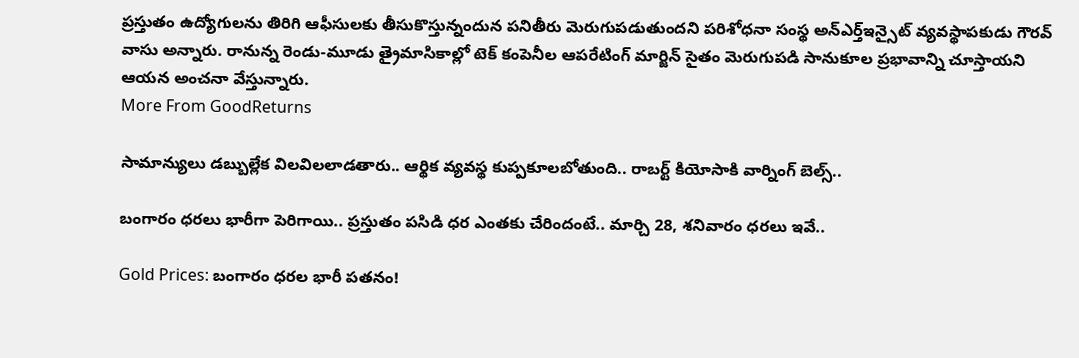ప్రస్తుతం ఉద్యోగులను తిరిగి ఆఫీసులకు తీసుకొస్తున్నందున పనితీరు మెరుగుపడుతుందని పరిశోధనా సంస్థ అన్ఎర్త్ఇన్సైట్ వ్యవస్థాపకుడు గౌరవ్ వాసు అన్నారు. రానున్న రెండు-మూడు త్రైమాసికాల్లో టెక్ కంపెనీల ఆపరేటింగ్ మార్జిన్ సైతం మెరుగుపడి సానుకూల ప్రభావాన్ని చూస్తాయని ఆయన అంచనా వేస్తున్నారు.
More From GoodReturns

సామాన్యులు డబ్బుల్లేక విలవిలలాడతారు.. ఆర్థిక వ్యవస్థ కుప్పకూలబోతుంది.. రాబర్ట్ కియోసాకి వార్నింగ్ బెల్స్..

బంగారం ధరలు భారీగా పెరిగాయి.. ప్రస్తుతం పసిడి ధర ఎంతకు చేరిందంటే.. మార్చి 28, శనివారం ధరలు ఇవే..

Gold Prices: బంగారం ధరల భారీ పతనం!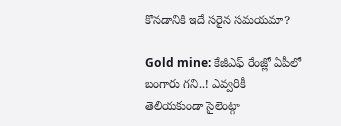కొనడానికి ఇదే సరైన సమయమా?

Gold mine: కేజీఎఫ్ రేంజ్లో ఏపీలో బంగారు గని..! ఎవ్వరికీ తెలియకుండా సైలెంట్గా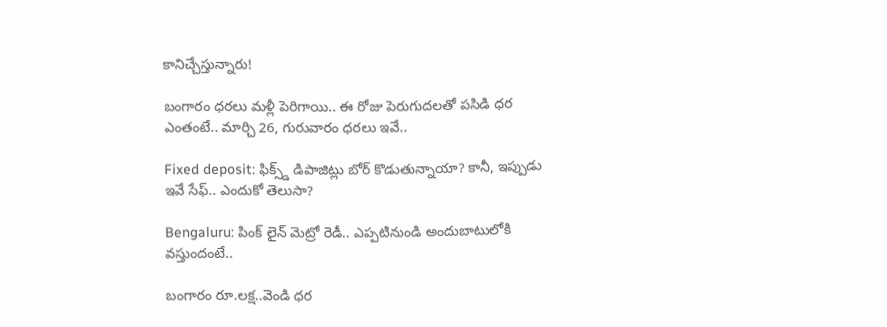కానిచ్చేస్తున్నారు!

బంగారం ధరలు మళ్లీ పెరిగాయి.. ఈ రోజు పెరుగుదలతో పసిడి ధర ఎంతంటే.. మార్చి 26, గురువారం ధరలు ఇవే..

Fixed deposit: ఫిక్స్డ్ డిపాజిట్లు బోర్ కొడుతున్నాయా? కానీ, ఇప్పుడు ఇవే సేఫ్.. ఎందుకో తెలుసా?

Bengaluru: పింక్ లైన్ మెట్రో రెడీ.. ఎప్పటినుండి అందుబాటులోకి వస్తుందంటే..

బంగారం రూ.లక్ష..వెండి ధర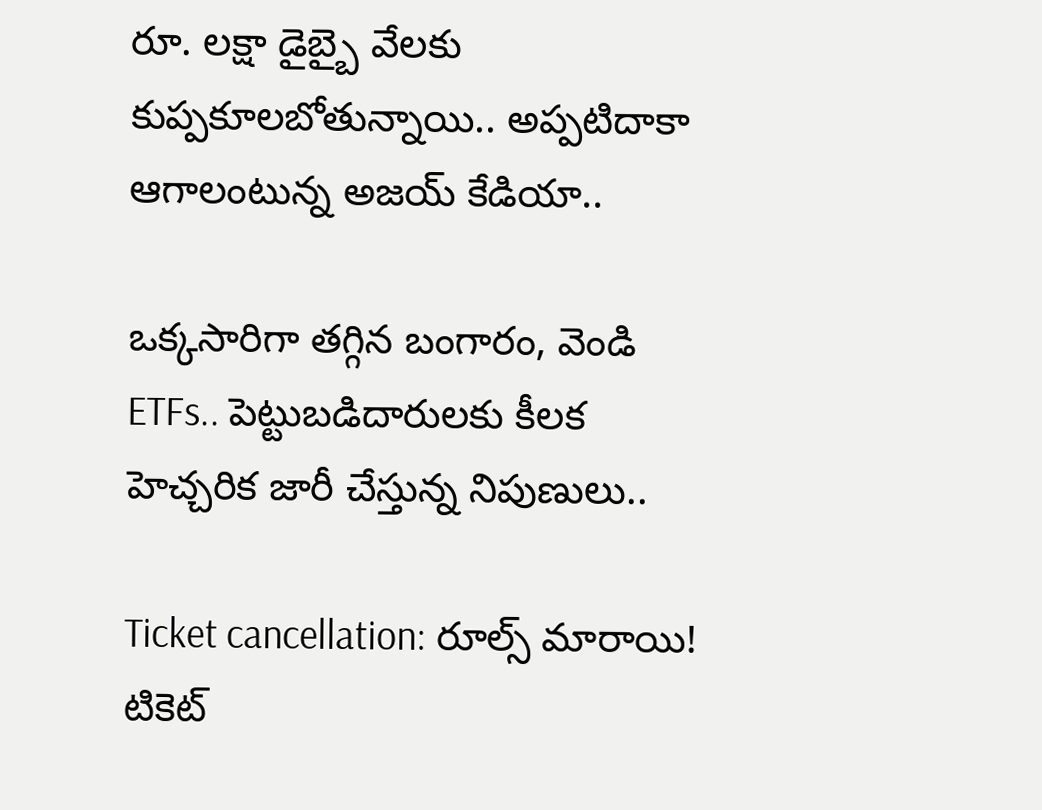రూ. లక్షా డైబ్బై వేలకు కుప్పకూలబోతున్నాయి.. అప్పటిదాకా ఆగాలంటున్న అజయ్ కేడియా..

ఒక్కసారిగా తగ్గిన బంగారం, వెండి ETFs.. పెట్టుబడిదారులకు కీలక హెచ్చరిక జారీ చేస్తున్న నిపుణులు..

Ticket cancellation: రూల్స్ మారాయి! టికెట్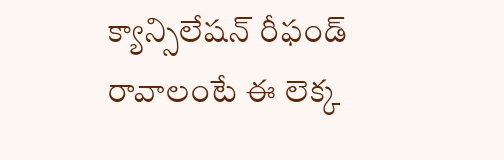క్యాన్సిలేషన్ రీఫండ్ రావాలంటే ఈ లెక్క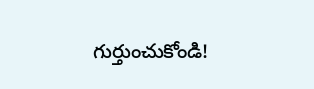గుర్తుంచుకోండి!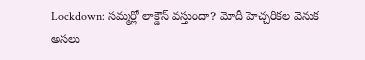Lockdown: సమ్మర్లో లాక్డౌన్ వస్తుందా? మోదీ హెచ్చరికల వెనుక అసలు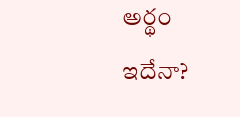అర్థం ఇదేనా?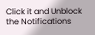Click it and Unblock the Notifications